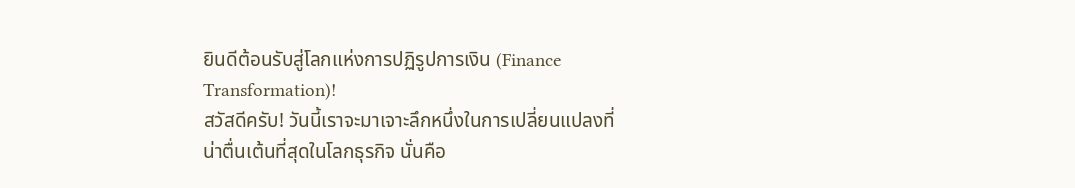ยินดีต้อนรับสู่โลกแห่งการปฏิรูปการเงิน (Finance Transformation)!
สวัสดีครับ! วันนี้เราจะมาเจาะลึกหนึ่งในการเปลี่ยนแปลงที่น่าตื่นเต้นที่สุดในโลกธุรกิจ นั่นคือ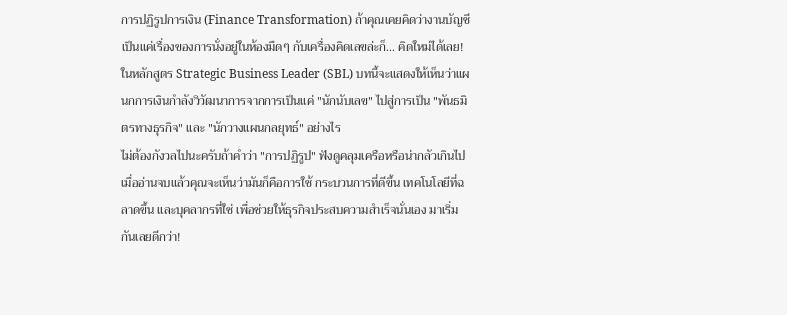การปฏิรูปการเงิน (Finance Transformation) ถ้าคุณเคยคิดว่างานบัญชีเป็นแค่เรื่องของการนั่งอยู่ในห้องมืดๆ กับเครื่องคิดเลขล่ะก็... คิดใหม่ได้เลย! ในหลักสูตร Strategic Business Leader (SBL) บทนี้จะแสดงให้เห็นว่าแผนกการเงินกำลังวิวัฒนาการจากการเป็นแค่ "นักนับเลข" ไปสู่การเป็น "พันธมิตรทางธุรกิจ" และ "นักวางแผนกลยุทธ์" อย่างไร
ไม่ต้องกังวลไปนะครับถ้าคำว่า "การปฏิรูป" ฟังดูคลุมเครือหรือน่ากลัวเกินไป เมื่ออ่านจบแล้วคุณจะเห็นว่ามันก็คือการใช้ กระบวนการที่ดีขึ้น เทคโนโลยีที่ฉลาดขึ้น และบุคลากรที่ใช่ เพื่อช่วยให้ธุรกิจประสบความสำเร็จนั่นเอง มาเริ่มกันเลยดีกว่า!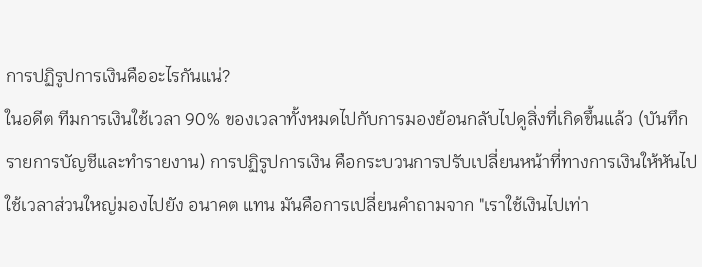การปฏิรูปการเงินคืออะไรกันแน่?
ในอดีต ทีมการเงินใช้เวลา 90% ของเวลาทั้งหมดไปกับการมองย้อนกลับไปดูสิ่งที่เกิดขึ้นแล้ว (บันทึกรายการบัญชีและทำรายงาน) การปฏิรูปการเงิน คือกระบวนการปรับเปลี่ยนหน้าที่ทางการเงินให้หันไปใช้เวลาส่วนใหญ่มองไปยัง อนาคต แทน มันคือการเปลี่ยนคำถามจาก "เราใช้เงินไปเท่า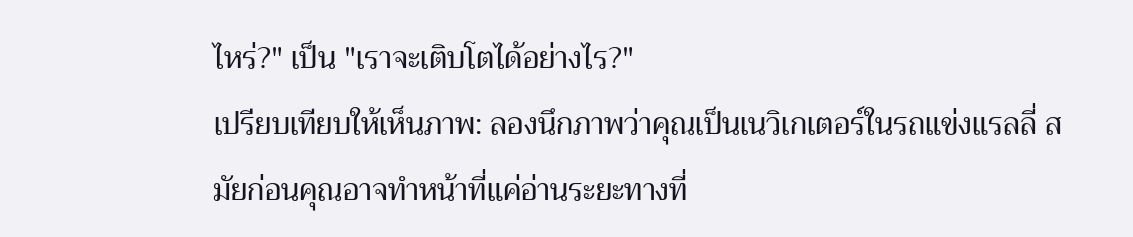ไหร่?" เป็น "เราจะเติบโตได้อย่างไร?"
เปรียบเทียบให้เห็นภาพ: ลองนึกภาพว่าคุณเป็นเนวิเกเตอร์ในรถแข่งแรลลี่ สมัยก่อนคุณอาจทำหน้าที่แค่อ่านระยะทางที่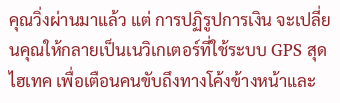คุณวิ่งผ่านมาแล้ว แต่ การปฏิรูปการเงิน จะเปลี่ยนคุณให้กลายเป็นเนวิเกเตอร์ที่ใช้ระบบ GPS สุดไฮเทค เพื่อเตือนคนขับถึงทางโค้งข้างหน้าและ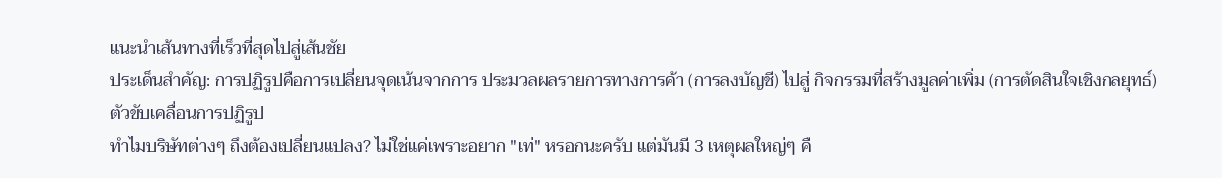แนะนำเส้นทางที่เร็วที่สุดไปสู่เส้นชัย
ประเด็นสำคัญ: การปฏิรูปคือการเปลี่ยนจุดเน้นจากการ ประมวลผลรายการทางการค้า (การลงบัญชี) ไปสู่ กิจกรรมที่สร้างมูลค่าเพิ่ม (การตัดสินใจเชิงกลยุทธ์)
ตัวขับเคลื่อนการปฏิรูป
ทำไมบริษัทต่างๆ ถึงต้องเปลี่ยนแปลง? ไม่ใช่แค่เพราะอยาก "เท่" หรอกนะครับ แต่มันมี 3 เหตุผลใหญ่ๆ คื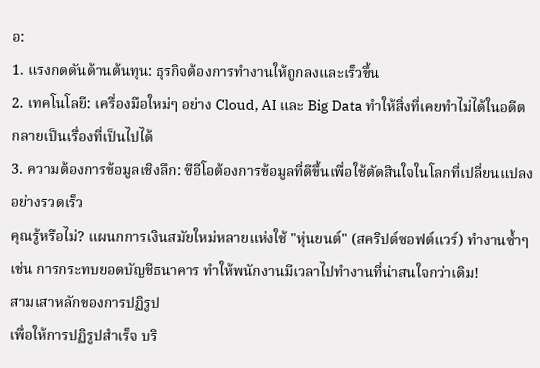อ:
1. แรงกดดันด้านต้นทุน: ธุรกิจต้องการทำงานให้ถูกลงและเร็วขึ้น
2. เทคโนโลยี: เครื่องมือใหม่ๆ อย่าง Cloud, AI และ Big Data ทำให้สิ่งที่เคยทำไม่ได้ในอดีต กลายเป็นเรื่องที่เป็นไปได้
3. ความต้องการข้อมูลเชิงลึก: ซีอีโอต้องการข้อมูลที่ดีขึ้นเพื่อใช้ตัดสินใจในโลกที่เปลี่ยนแปลงอย่างรวดเร็ว
คุณรู้หรือไม่? แผนกการเงินสมัยใหม่หลายแห่งใช้ "หุ่นยนต์" (สคริปต์ซอฟต์แวร์) ทำงานซ้ำๆ เช่น การกระทบยอดบัญชีธนาคาร ทำให้พนักงานมีเวลาไปทำงานที่น่าสนใจกว่าเดิม!
สามเสาหลักของการปฏิรูป
เพื่อให้การปฏิรูปสำเร็จ บริ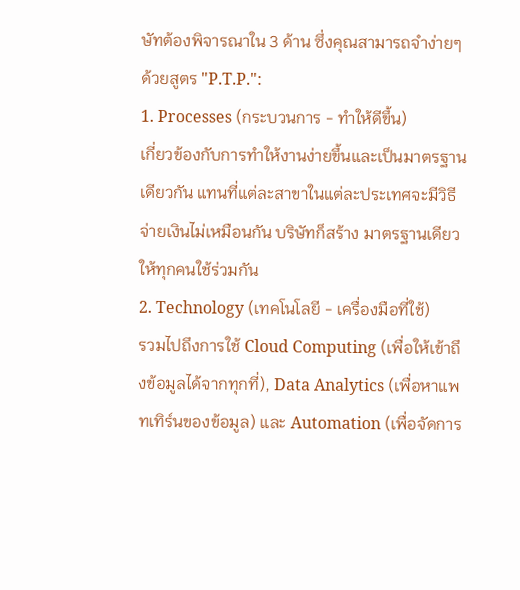ษัทต้องพิจารณาใน 3 ด้าน ซึ่งคุณสามารถจำง่ายๆ ด้วยสูตร "P.T.P.":
1. Processes (กระบวนการ - ทำให้ดีขึ้น)
เกี่ยวข้องกับการทำให้งานง่ายขึ้นและเป็นมาตรฐานเดียวกัน แทนที่แต่ละสาขาในแต่ละประเทศจะมีวิธีจ่ายเงินไม่เหมือนกัน บริษัทก็สร้าง มาตรฐานเดียว ให้ทุกคนใช้ร่วมกัน
2. Technology (เทคโนโลยี - เครื่องมือที่ใช้)
รวมไปถึงการใช้ Cloud Computing (เพื่อให้เข้าถึงข้อมูลได้จากทุกที่), Data Analytics (เพื่อหาแพทเทิร์นของข้อมูล) และ Automation (เพื่อจัดการ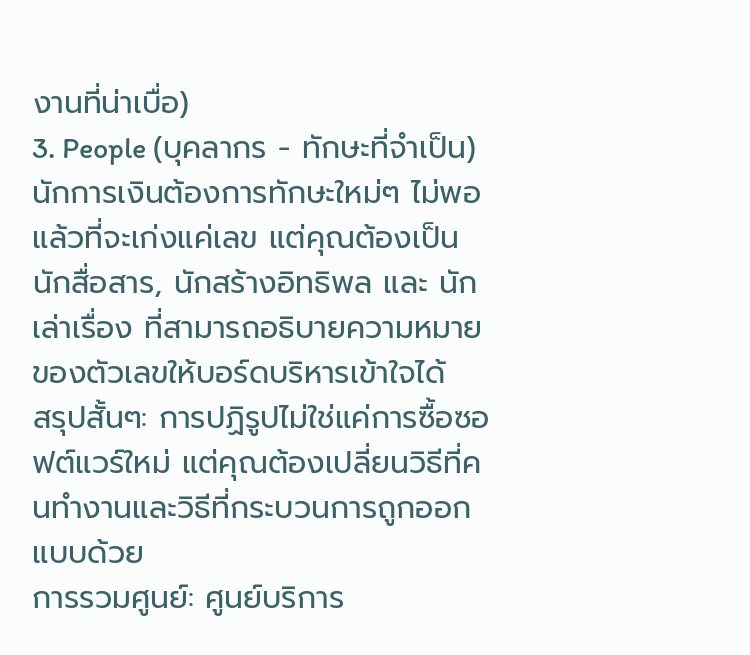งานที่น่าเบื่อ)
3. People (บุคลากร - ทักษะที่จำเป็น)
นักการเงินต้องการทักษะใหม่ๆ ไม่พอแล้วที่จะเก่งแค่เลข แต่คุณต้องเป็น นักสื่อสาร, นักสร้างอิทธิพล และ นักเล่าเรื่อง ที่สามารถอธิบายความหมายของตัวเลขให้บอร์ดบริหารเข้าใจได้
สรุปสั้นๆ: การปฏิรูปไม่ใช่แค่การซื้อซอฟต์แวร์ใหม่ แต่คุณต้องเปลี่ยนวิธีที่คนทำงานและวิธีที่กระบวนการถูกออกแบบด้วย
การรวมศูนย์: ศูนย์บริการ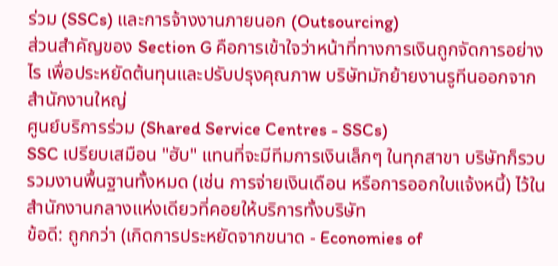ร่วม (SSCs) และการจ้างงานภายนอก (Outsourcing)
ส่วนสำคัญของ Section G คือการเข้าใจว่าหน้าที่ทางการเงินถูกจัดการอย่างไร เพื่อประหยัดต้นทุนและปรับปรุงคุณภาพ บริษัทมักย้ายงานรูทีนออกจากสำนักงานใหญ่
ศูนย์บริการร่วม (Shared Service Centres - SSCs)
SSC เปรียบเสมือน "ฮับ" แทนที่จะมีทีมการเงินเล็กๆ ในทุกสาขา บริษัทก็รวบรวมงานพื้นฐานทั้งหมด (เช่น การจ่ายเงินเดือน หรือการออกใบแจ้งหนี้) ไว้ในสำนักงานกลางแห่งเดียวที่คอยให้บริการทั้งบริษัท
ข้อดี: ถูกกว่า (เกิดการประหยัดจากขนาด - Economies of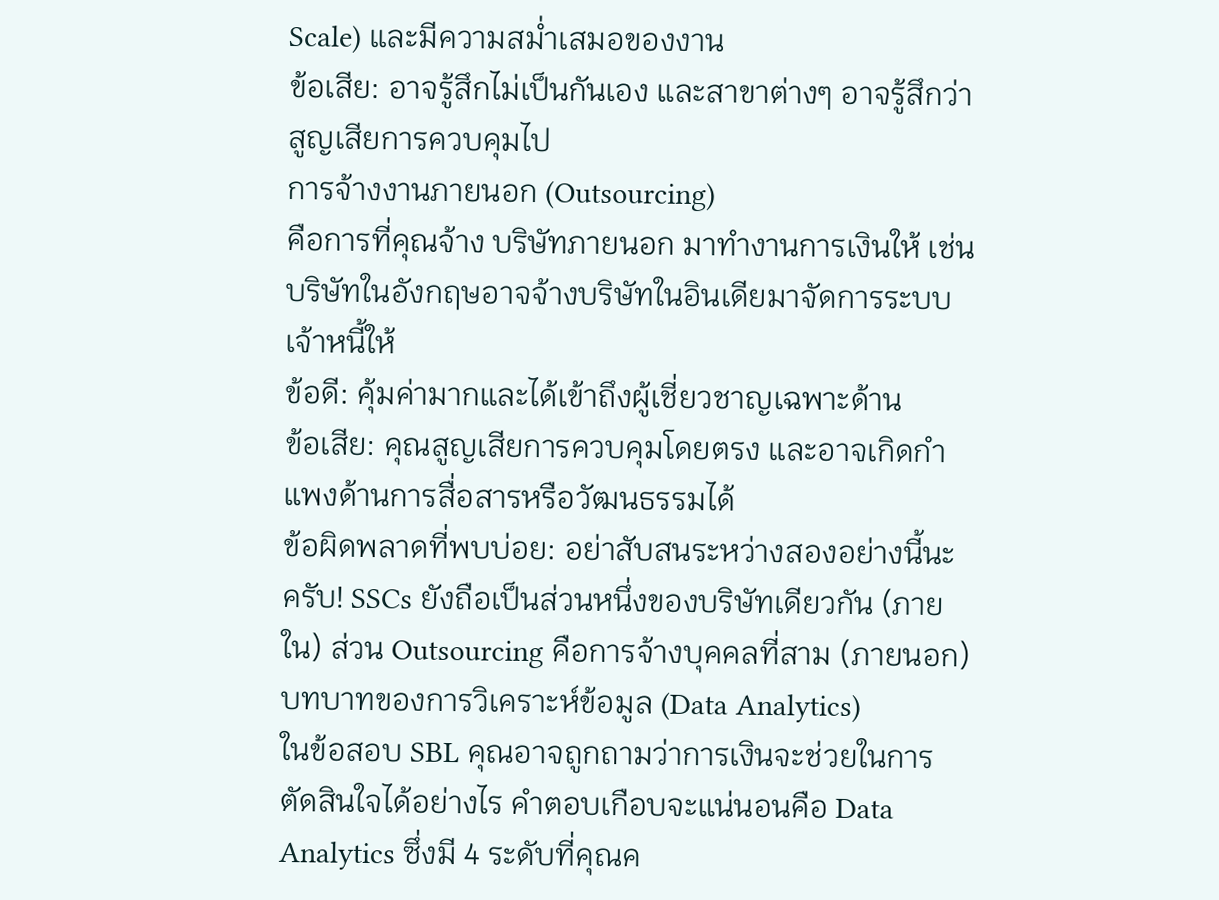Scale) และมีความสม่ำเสมอของงาน
ข้อเสีย: อาจรู้สึกไม่เป็นกันเอง และสาขาต่างๆ อาจรู้สึกว่าสูญเสียการควบคุมไป
การจ้างงานภายนอก (Outsourcing)
คือการที่คุณจ้าง บริษัทภายนอก มาทำงานการเงินให้ เช่น บริษัทในอังกฤษอาจจ้างบริษัทในอินเดียมาจัดการระบบเจ้าหนี้ให้
ข้อดี: คุ้มค่ามากและได้เข้าถึงผู้เชี่ยวชาญเฉพาะด้าน
ข้อเสีย: คุณสูญเสียการควบคุมโดยตรง และอาจเกิดกำแพงด้านการสื่อสารหรือวัฒนธรรมได้
ข้อผิดพลาดที่พบบ่อย: อย่าสับสนระหว่างสองอย่างนี้นะครับ! SSCs ยังถือเป็นส่วนหนึ่งของบริษัทเดียวกัน (ภายใน) ส่วน Outsourcing คือการจ้างบุคคลที่สาม (ภายนอก)
บทบาทของการวิเคราะห์ข้อมูล (Data Analytics)
ในข้อสอบ SBL คุณอาจถูกถามว่าการเงินจะช่วยในการตัดสินใจได้อย่างไร คำตอบเกือบจะแน่นอนคือ Data Analytics ซึ่งมี 4 ระดับที่คุณค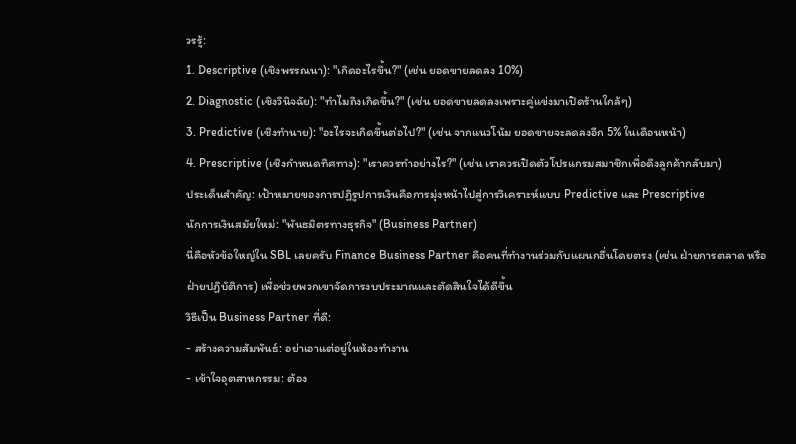วรรู้:
1. Descriptive (เชิงพรรณนา): "เกิดอะไรขึ้น?" (เช่น ยอดขายลดลง 10%)
2. Diagnostic (เชิงวินิจฉัย): "ทำไมถึงเกิดขึ้น?" (เช่น ยอดขายลดลงเพราะคู่แข่งมาเปิดร้านใกล้ๆ)
3. Predictive (เชิงทำนาย): "อะไรจะเกิดขึ้นต่อไป?" (เช่น จากแนวโน้ม ยอดขายจะลดลงอีก 5% ในเดือนหน้า)
4. Prescriptive (เชิงกำหนดทิศทาง): "เราควรทำอย่างไร?" (เช่น เราควรเปิดตัวโปรแกรมสมาชิกเพื่อดึงลูกค้ากลับมา)
ประเด็นสำคัญ: เป้าหมายของการปฏิรูปการเงินคือการมุ่งหน้าไปสู่การวิเคราะห์แบบ Predictive และ Prescriptive
นักการเงินสมัยใหม่: "พันธมิตรทางธุรกิจ" (Business Partner)
นี่คือหัวข้อใหญ่ใน SBL เลยครับ Finance Business Partner คือคนที่ทำงานร่วมกับแผนกอื่นโดยตรง (เช่น ฝ่ายการตลาด หรือฝ่ายปฏิบัติการ) เพื่อช่วยพวกเขาจัดการงบประมาณและตัดสินใจได้ดีขึ้น
วิธีเป็น Business Partner ที่ดี:
- สร้างความสัมพันธ์: อย่าเอาแต่อยู่ในห้องทำงาน
- เข้าใจอุตสาหกรรม: ต้อง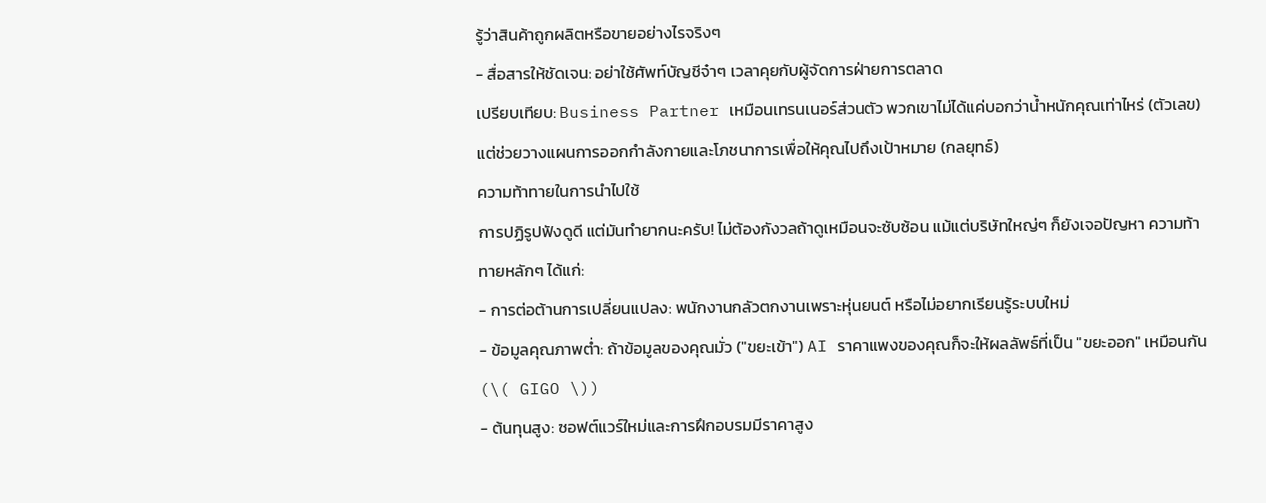รู้ว่าสินค้าถูกผลิตหรือขายอย่างไรจริงๆ
- สื่อสารให้ชัดเจน: อย่าใช้ศัพท์บัญชีจ๋าๆ เวลาคุยกับผู้จัดการฝ่ายการตลาด
เปรียบเทียบ: Business Partner เหมือนเทรนเนอร์ส่วนตัว พวกเขาไม่ได้แค่บอกว่าน้ำหนักคุณเท่าไหร่ (ตัวเลข) แต่ช่วยวางแผนการออกกำลังกายและโภชนาการเพื่อให้คุณไปถึงเป้าหมาย (กลยุทธ์)
ความท้าทายในการนำไปใช้
การปฏิรูปฟังดูดี แต่มันทำยากนะครับ! ไม่ต้องกังวลถ้าดูเหมือนจะซับซ้อน แม้แต่บริษัทใหญ่ๆ ก็ยังเจอปัญหา ความท้าทายหลักๆ ได้แก่:
- การต่อต้านการเปลี่ยนแปลง: พนักงานกลัวตกงานเพราะหุ่นยนต์ หรือไม่อยากเรียนรู้ระบบใหม่
- ข้อมูลคุณภาพต่ำ: ถ้าข้อมูลของคุณมั่ว ("ขยะเข้า") AI ราคาแพงของคุณก็จะให้ผลลัพธ์ที่เป็น "ขยะออก" เหมือนกัน (\( GIGO \))
- ต้นทุนสูง: ซอฟต์แวร์ใหม่และการฝึกอบรมมีราคาสูง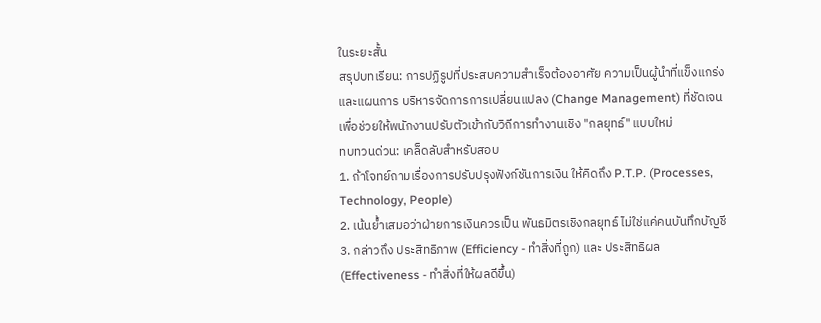ในระยะสั้น
สรุปบทเรียน: การปฏิรูปที่ประสบความสำเร็จต้องอาศัย ความเป็นผู้นำที่แข็งแกร่ง และแผนการ บริหารจัดการการเปลี่ยนแปลง (Change Management) ที่ชัดเจนเพื่อช่วยให้พนักงานปรับตัวเข้ากับวิถีการทำงานเชิง "กลยุทธ์" แบบใหม่
ทบทวนด่วน: เคล็ดลับสำหรับสอบ
1. ถ้าโจทย์ถามเรื่องการปรับปรุงฟังก์ชันการเงิน ให้คิดถึง P.T.P. (Processes, Technology, People)
2. เน้นย้ำเสมอว่าฝ่ายการเงินควรเป็น พันธมิตรเชิงกลยุทธ์ ไม่ใช่แค่คนบันทึกบัญชี
3. กล่าวถึง ประสิทธิภาพ (Efficiency - ทำสิ่งที่ถูก) และ ประสิทธิผล (Effectiveness - ทำสิ่งที่ให้ผลดีขึ้น)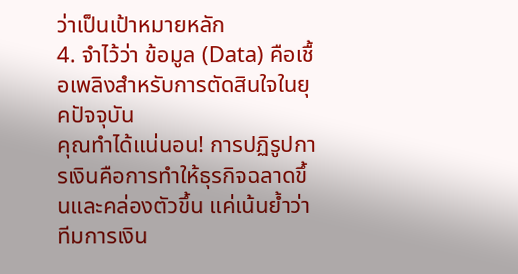ว่าเป็นเป้าหมายหลัก
4. จำไว้ว่า ข้อมูล (Data) คือเชื้อเพลิงสำหรับการตัดสินใจในยุคปัจจุบัน
คุณทำได้แน่นอน! การปฏิรูปการเงินคือการทำให้ธุรกิจฉลาดขึ้นและคล่องตัวขึ้น แค่เน้นย้ำว่าทีมการเงิน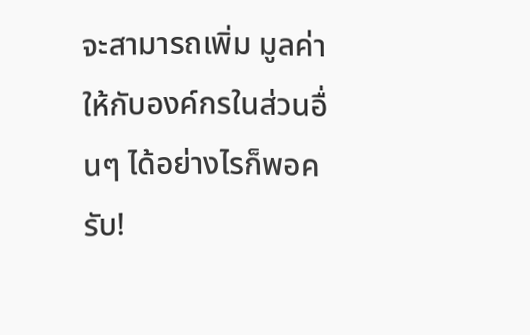จะสามารถเพิ่ม มูลค่า ให้กับองค์กรในส่วนอื่นๆ ได้อย่างไรก็พอครับ!